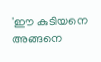'ഈ കുടിയനെ അങ്ങനെ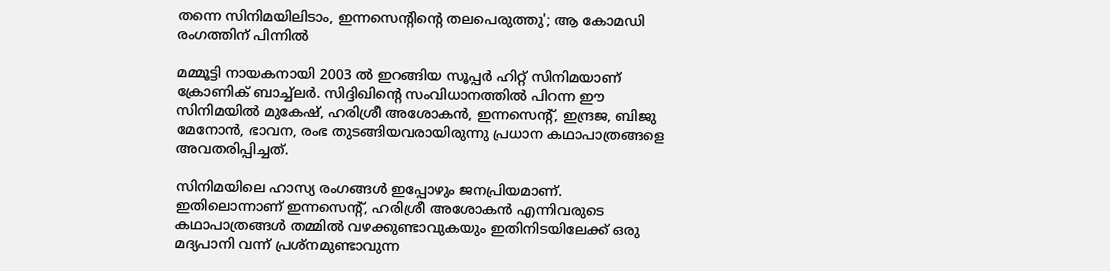തന്നെ സിനിമയിലിടാം, ഇന്നസെന്റിന്റെ തലപെരുത്തു'; ആ കോമഡി രംഗത്തിന് പിന്നിൽ

മമ്മൂട്ടി നായകനായി 2003 ൽ ഇറങ്ങിയ സൂപ്പർ ഹിറ്റ് സിനിമയാണ് ക്രോണിക് ബാച്ച്ലർ. സിദ്ദിഖിന്റെ സംവിധാനത്തിൽ പിറന്ന ഈ സിനിമയിൽ മുകേഷ്, ഹരിശ്രീ അശോകൻ, ഇന്നസെന്റ്, ഇന്ദ്രജ, ബിജു മേനോൻ, ഭാവന, രംഭ തുടങ്ങിയവരായിരുന്നു പ്രധാന കഥാപാത്രങ്ങളെ അവതരിപ്പിച്ചത്.

സിനിമയിലെ ഹാസ്യ രംഗങ്ങൾ ഇപ്പോഴും ജനപ്രിയമാണ്. ഇതിലൊന്നാണ് ഇന്നസെന്റ്, ഹരിശ്രീ അശോകൻ എന്നിവരുടെ കഥാപാത്രങ്ങൾ തമ്മിൽ വഴക്കുണ്ടാവുകയും ഇതിനിടയിലേക്ക് ഒരു മദ്യപാനി വന്ന് പ്രശ്നമുണ്ടാവുന്ന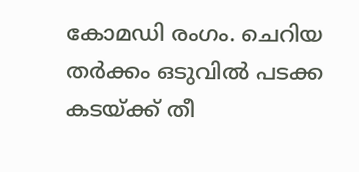കോമഡി രംഗം. ചെറിയ തർക്കം ഒടുവിൽ പടക്ക കടയ്ക്ക് തീ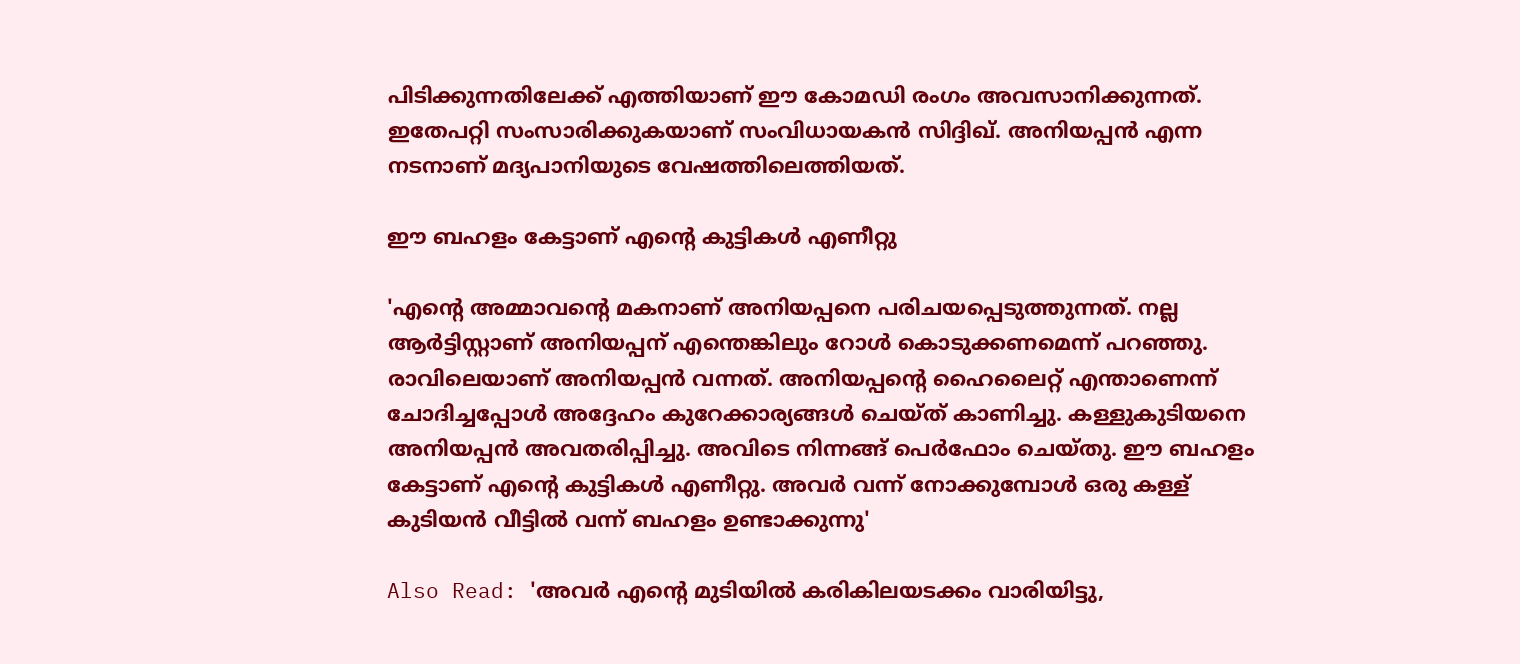പിടിക്കുന്നതിലേക്ക് എത്തിയാണ് ഈ കോമഡി രംഗം അവസാനിക്കുന്നത്. ഇതേപറ്റി സംസാരിക്കുകയാണ് സംവിധായകൻ സിദ്ദിഖ്. അനിയപ്പൻ എന്ന നടനാണ് മദ്യപാനിയുടെ വേഷത്തിലെത്തിയത്.

ഈ ബഹളം കേട്ടാണ് എന്റെ കുട്ടികൾ എണീറ്റു

'എന്റെ അമ്മാവന്റെ മകനാണ് അനിയപ്പനെ പരിചയപ്പെടുത്തുന്നത്. നല്ല ആർട്ടിസ്റ്റാണ് അനിയപ്പന് എന്തെങ്കിലും റോൾ കൊടുക്കണമെന്ന് പറഞ്ഞു. രാവിലെയാണ് അനിയപ്പൻ വന്നത്. അനിയപ്പന്റെ ഹൈലൈറ്റ് എന്താണെന്ന് ചോദിച്ചപ്പോൾ അദ്ദേഹം കുറേക്കാര്യങ്ങൾ ചെയ്ത് കാണിച്ചു. കള്ളുകുടിയനെ അനിയപ്പൻ അവതരിപ്പിച്ചു. അവിടെ നിന്നങ്ങ് പെർഫോം ചെയ്തു. ഈ ബഹളം കേട്ടാണ് എന്റെ കുട്ടികൾ എണീറ്റു. അവർ വന്ന് നോക്കുമ്പോൾ ഒരു കള്ള് കുടിയൻ വീട്ടിൽ വന്ന് ബഹളം ഉണ്ടാക്കുന്നു'

Also Read: 'അവർ എന്റെ മുടിയിൽ കരികിലയടക്കം വാരിയിട്ടു,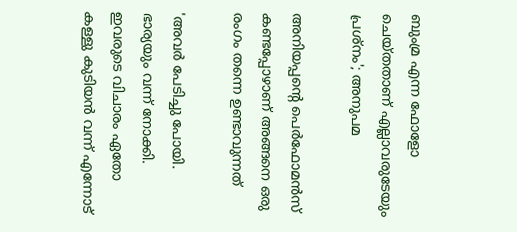ബുംമ്ര എന്ന ഫോളോ ചെയ്തതാണ് എല്ലാവരുടേയും പ്രശ്നം'; അനുപമ

അനിയപ്പന്റെ പെർഫോമൻസ് കണ്ടപ്പോഴാണ് അങ്ങനെ ഒരു രംഗം തന്നെ ഉണ്ടാവുന്നത്

'അവർ പേടിച്ചു പോയി. ഭാര്യയും വന്ന് നോക്കി. ഇവരുടെ വിചാരം ഏതോ കള്ളു കുടിയൻ വന്ന് എന്നോട്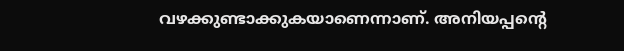വഴക്കുണ്ടാക്കുകയാണെന്നാണ്. അനിയപ്പന്റെ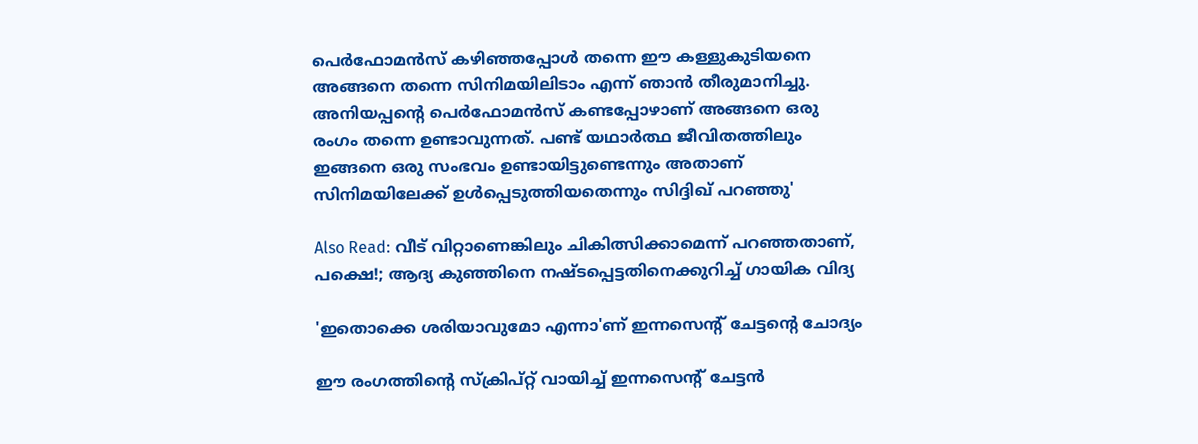പെർഫോമൻസ് കഴിഞ്ഞപ്പോൾ തന്നെ ഈ കള്ളുകുടിയനെ അങ്ങനെ തന്നെ സിനിമയിലിടാം എന്ന് ഞാൻ തീരുമാനിച്ചു. അനിയപ്പന്റെ പെർഫോമൻസ് കണ്ടപ്പോഴാണ് അങ്ങനെ ഒരു രംഗം തന്നെ ഉണ്ടാവുന്നത്. പണ്ട് യഥാർത്ഥ ജീവിതത്തിലും ഇങ്ങനെ ഒരു സംഭവം ഉണ്ടായിട്ടുണ്ടെന്നും അതാണ് സിനിമയിലേക്ക് ഉൾപ്പെടുത്തിയതെന്നും സിദ്ദിഖ് പറഞ്ഞു'

Also Read: വീട് വിറ്റാണെങ്കിലും ചികിത്സിക്കാമെന്ന് പറഞ്ഞതാണ്, പക്ഷെ!; ആദ്യ കുഞ്ഞിനെ നഷ്ടപ്പെട്ടതിനെക്കുറിച്ച് ഗായിക വിദ്യ

'ഇതൊക്കെ ശരിയാവുമോ എന്നാ'ണ് ഇന്നസെന്റ് ചേട്ടന്റെ ചോദ്യം

ഈ രംഗത്തിന്റെ സ്ക്രിപ്റ്റ് വായിച്ച് ഇന്നസെന്റ് ചേട്ടൻ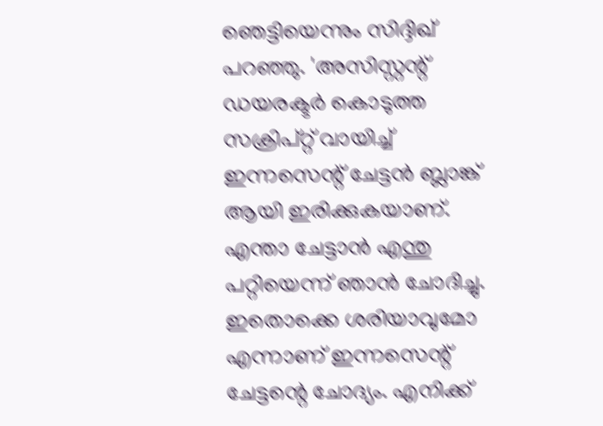ഞെട്ടിയെന്നും സിദ്ദിഖ് പറഞ്ഞു. 'അസിസ്റ്റന്റ് ഡയരക്ടർ കൊടുത്ത സക്രിപ്റ്റ് വായിച്ച് ഇന്നസെന്റ് ചേട്ടൻ ബ്ലാങ്ക് ആയി ഇരിക്കുകയാണ്. എന്താ ചേട്ടാൻ എന്തു പറ്റിയെന്ന് ഞാൻ ചോദിച്ചു. ഇതൊക്കെ ശരിയാവുമോ എന്നാണ് ഇന്നസെന്റ് ചേട്ടന്റെ ചോദ്യം. എനിക്ക്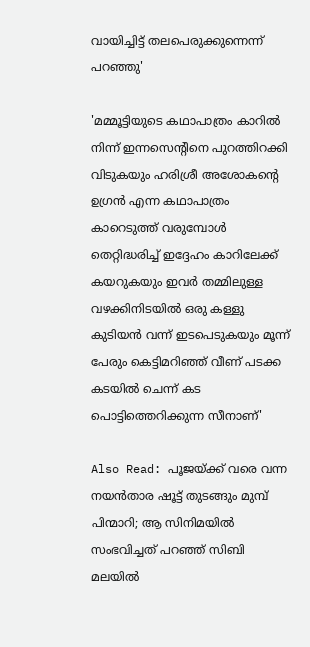വായിച്ചിട്ട് തലപെരുക്കുന്നെന്ന് പറഞ്ഞു'

'മമ്മൂട്ടിയുടെ കഥാപാത്രം കാറിൽ നിന്ന് ഇന്നസെന്റിനെ പുറത്തിറക്കി വിടുകയും ഹരിശ്രീ അശോകന്റെ ഉഗ്രൻ എന്ന കഥാപാത്രം കാറെടുത്ത് വരുമ്പോൾ തെറ്റിദ്ധരിച്ച് ഇദ്ദേഹം കാറിലേക്ക് കയറുകയും ഇവർ തമ്മിലുള്ള വഴക്കിനിടയിൽ ഒരു കള്ളു കുടിയൻ വന്ന് ഇടപെടുകയും മൂന്ന് പേരും കെട്ടിമറിഞ്ഞ് വീണ് പടക്ക കടയിൽ ചെന്ന് കട പൊട്ടിത്തെറിക്കുന്ന സീനാണ്'

Also Read: പൂജയ്ക്ക് വരെ വന്ന നയന്‍താര ഷൂട്ട് തുടങ്ങും മുമ്പ് പിന്മാറി; ആ സിനിമയില്‍ സംഭവിച്ചത് പറഞ്ഞ് സിബി മലയില്‍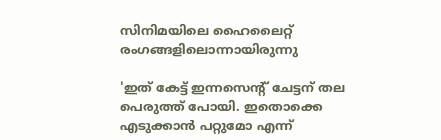സിനിമയിലെ ഹൈലൈറ്റ് രംഗങ്ങളിലൊന്നായിരുന്നു

'ഇത് കേട്ട് ഇന്നസെന്റ് ചേട്ടന് തല പെരുത്ത് പോയി. ഇതൊക്കെ എടുക്കാൻ പറ്റുമോ എന്ന്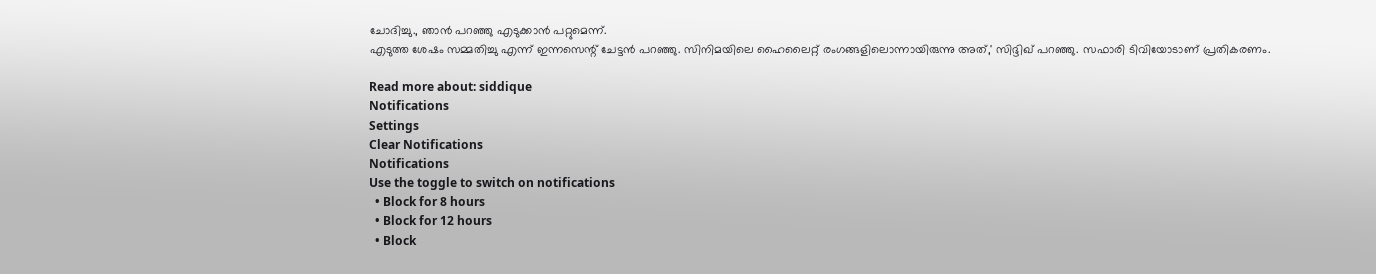ചോദിച്ചു., ഞാൻ പറഞ്ഞു എടുക്കാൻ പറ്റുമെന്ന്.
എടുത്ത ശേഷം സമ്മതിച്ചു എന്ന് ഇന്നസെന്റ് ചേട്ടൻ പറഞ്ഞു. സിനിമയിലെ ഹൈലൈറ്റ് രംഗങ്ങളിലൊന്നായിരുന്നു അത്,' സിദ്ദിഖ് പറഞ്ഞു. സഫാരി ടിവിയോടാണ് പ്രതികരണം.

Read more about: siddique
Notifications
Settings
Clear Notifications
Notifications
Use the toggle to switch on notifications
  • Block for 8 hours
  • Block for 12 hours
  • Block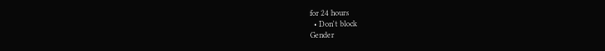for 24 hours
  • Don't block
Gender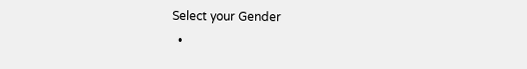Select your Gender
  •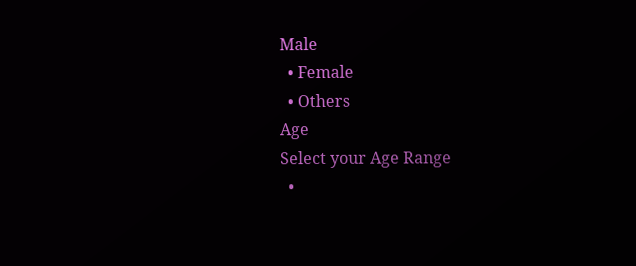Male
  • Female
  • Others
Age
Select your Age Range
  •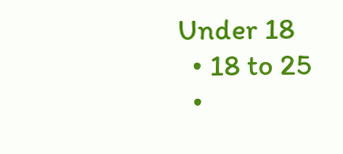Under 18
  • 18 to 25
  •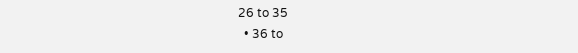26 to 35
  • 36 to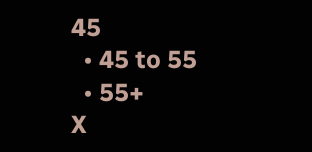45
  • 45 to 55
  • 55+
X